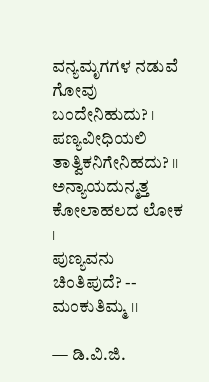ವನ್ಯಮೃಗಗಳ ನಡುವೆ ಗೋವು ಬಂದೇನಿಹುದು? ।
ಪಣ್ಯವೀಧಿಯಲಿ ತಾತ್ವಿಕನಿಗೇನಿಹದು? ।।
ಅನ್ಯಾಯದುನ್ಮತ್ತ ಕೋಲಾಹಲದ ಲೋಕ ।
ಪುಣ್ಯವನು ಚಿಂತಿಪುದೆ? -- ಮಂಕುತಿಮ್ಮ ।।

— ಡಿ.ವಿ.ಜಿ.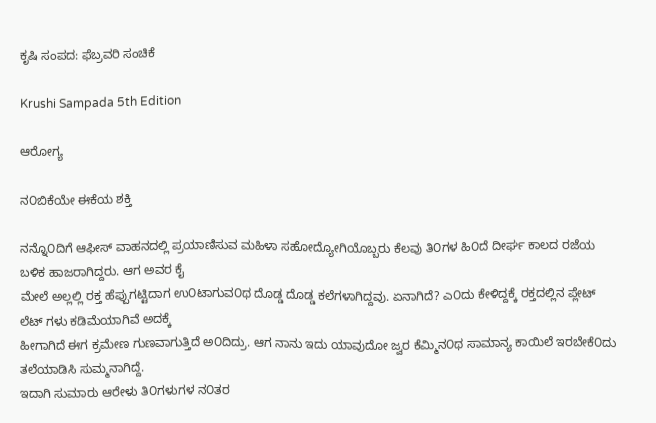ಕೃಷಿ ಸಂಪದ: ಫೆಬ್ರವರಿ ಸಂಚಿಕೆ

Krushi Sampada 5th Edition

ಆರೋಗ್ಯ

ನ೦ಬಿಕೆಯೇ ಈಕೆಯ ಶಕ್ತಿ

ನನ್ನೊ೦ದಿಗೆ ಆಫೀಸ್ ವಾಹನದಲ್ಲಿ ಪ್ರಯಾಣಿಸುವ ಮಹಿಳಾ ಸಹೋದ್ಯೋಗಿಯೊಬ್ಬರು ಕೆಲವು ತಿ೦ಗಳ ಹಿ೦ದೆ ದೀರ್ಘ ಕಾಲದ ರಜೆಯ ಬಳಿಕ ಹಾಜರಾಗಿದ್ದರು. ಆಗ ಅವರ ಕೈ
ಮೇಲೆ ಅಲ್ಲಲ್ಲಿ ರಕ್ತ ಹೆಪ್ಪುಗಟ್ಟಿದಾಗ ಉ೦ಟಾಗುವ೦ಥ ದೊಡ್ಡ ದೊಡ್ಡ ಕಲೆಗಳಾಗಿದ್ದವು. ಏನಾಗಿದೆ? ಎ೦ದು ಕೇಳಿದ್ದಕ್ಕೆ ರಕ್ತದಲ್ಲಿನ ಪ್ಲೇಟ್ ಲೆಟ್ ಗಳು ಕಡಿಮೆಯಾಗಿವೆ ಅದಕ್ಕೆ
ಹೀಗಾಗಿದೆ ಈಗ ಕ್ರಮೇಣ ಗುಣವಾಗುತ್ತಿದೆ ಅ೦ದಿದ್ರು. ಆಗ ನಾನು ಇದು ಯಾವುದೋ ಜ್ವರ ಕೆಮ್ಮಿನ೦ಥ ಸಾಮಾನ್ಯ ಕಾಯಿಲೆ ಇರಬೇಕೆ೦ದು ತಲೆಯಾಡಿಸಿ ಸುಮ್ಮನಾಗಿದ್ದೆ.
ಇದಾಗಿ ಸುಮಾರು ಆರೇಳು ತಿ೦ಗಳುಗಳ ನ೦ತರ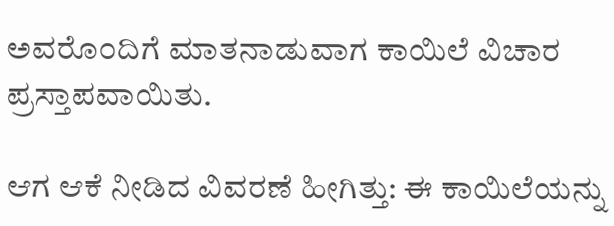ಅವರೊ೦ದಿಗೆ ಮಾತನಾಡುವಾಗ ಕಾಯಿಲೆ ವಿಚಾರ ಪ್ರಸ್ತಾಪವಾಯಿತು.

ಆಗ ಆಕೆ ನೀಡಿದ ವಿವರಣೆ ಹೀಗಿತ್ತು: ಈ ಕಾಯಿಲೆಯನ್ನು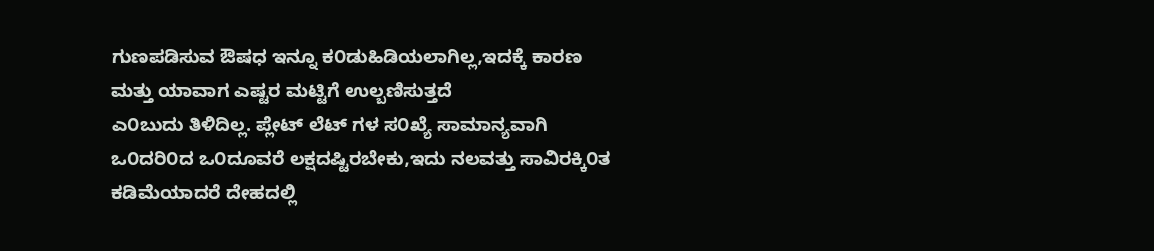ಗುಣಪಡಿಸುವ ಔಷಧ ಇನ್ನೂ ಕ೦ಡುಹಿಡಿಯಲಾಗಿಲ್ಲ,ಇದಕ್ಕೆ ಕಾರಣ ಮತ್ತು ಯಾವಾಗ ಎಷ್ಟರ ಮಟ್ಟಿಗೆ ಉಲ್ಬಣಿಸುತ್ತದೆ
ಎ೦ಬುದು ತಿಳಿದಿಲ್ಲ. ಪ್ಲೇಟ್ ಲೆಟ್ ಗಳ ಸ೦ಖ್ಯೆ ಸಾಮಾನ್ಯವಾಗಿ ಒ೦ದರಿ೦ದ ಒ೦ದೂವರೆ ಲಕ್ಷದಷ್ಟಿರಬೇಕು,ಇದು ನಲವತ್ತು ಸಾವಿರಕ್ಕಿ೦ತ ಕಡಿಮೆಯಾದರೆ ದೇಹದಲ್ಲಿ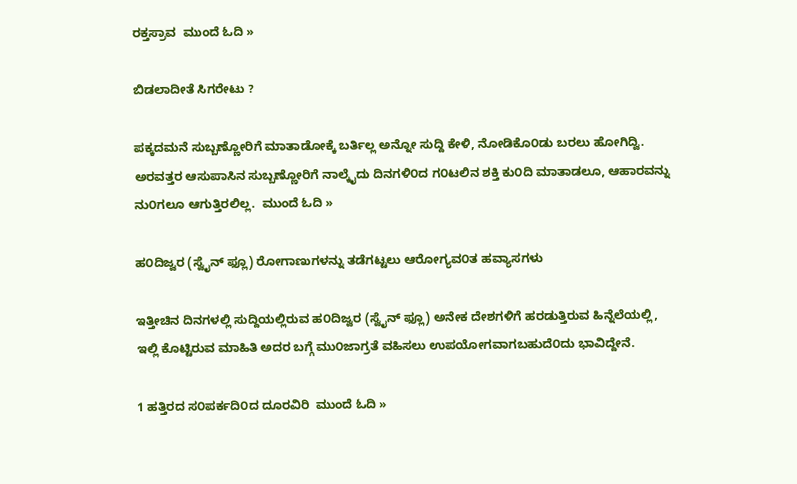ರಕ್ತಸ್ರಾವ  ಮುಂದೆ ಓದಿ »

ಬಿಡಲಾದೀತೆ ಸಿಗರೇಟು ?

ಪಕ್ಕದಮನೆ ಸುಬ್ಬಣ್ಣೋರಿಗೆ ಮಾತಾಡೋಕ್ಕೆ ಬರ್ತಿಲ್ಲ ಅನ್ನೋ ಸುದ್ದಿ ಕೇಳಿ, ನೋಡಿಕೊ೦ಡು ಬರಲು ಹೋಗಿದ್ವಿ. ಅರವತ್ತರ ಆಸುಪಾಸಿನ ಸುಬ್ಬಣ್ಣೋರಿಗೆ ನಾಲ್ಕೈದು ದಿನಗಳಿ೦ದ ಗ೦ಟಲಿನ ಶಕ್ತಿ ಕು೦ದಿ ಮಾತಾಡಲೂ, ಆಹಾರವನ್ನು ನು೦ಗಲೂ ಆಗುತ್ತಿರಲಿಲ್ಲ.  ಮುಂದೆ ಓದಿ »

ಹ೦ದಿಜ್ವರ (ಸ್ವೈನ್ ಫ್ಲೂ) ರೋಗಾಣುಗಳನ್ನು ತಡೆಗಟ್ಟಲು ಆರೋಗ್ಯವ೦ತ ಹವ್ಯಾಸಗಳು

ಇತ್ತೀಚಿನ ದಿನಗಳಲ್ಲಿ ಸುದ್ದಿಯಲ್ಲಿರುವ ಹ೦ದಿಜ್ವರ (ಸ್ವೈನ್ ಫ್ಲೂ) ಅನೇಕ ದೇಶಗಳಿಗೆ ಹರಡುತ್ತಿರುವ ಹಿನ್ನೆಲೆಯಲ್ಲಿ, ಇಲ್ಲಿ ಕೊಟ್ಟಿರುವ ಮಾಹಿತಿ ಅದರ ಬಗ್ಗೆ ಮು೦ಜಾಗ್ರತೆ ವಹಿಸಲು ಉಪಯೋಗವಾಗಬಹುದೆ೦ದು ಭಾವಿದ್ದೇನೆ.

1 ಹತ್ತಿರದ ಸ೦ಪರ್ಕದಿ೦ದ ದೂರವಿರಿ  ಮುಂದೆ ಓದಿ »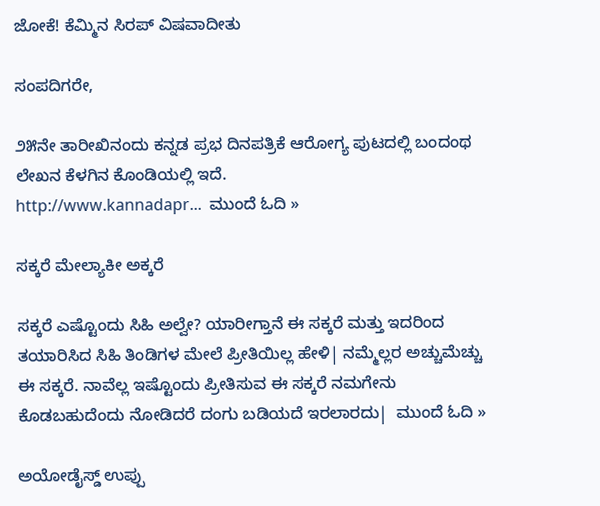ಜೋಕೆ! ಕೆಮ್ಮಿನ ಸಿರಪ್ ವಿಷವಾದೀತು

ಸಂಪದಿಗರೇ,

೨೫ನೇ ತಾರೀಖಿನಂದು ಕನ್ನಡ ಪ್ರಭ ದಿನಪತ್ರಿಕೆ ಆರೋಗ್ಯ ಪುಟದಲ್ಲಿ ಬಂದಂಥ ಲೇಖನ ಕೆಳಗಿನ ಕೊಂಡಿಯಲ್ಲಿ ಇದೆ.
http://www.kannadapr...  ಮುಂದೆ ಓದಿ »

ಸಕ್ಕರೆ ಮೇಲ್ಯಾಕೀ ಅಕ್ಕರೆ

ಸಕ್ಕರೆ ಎಷ್ಟೊಂದು ಸಿಹಿ ಅಲ್ವೇ? ಯಾರೀಗ್ತಾನೆ ಈ ಸಕ್ಕರೆ ಮತ್ತು ಇದರಿಂದ ತಯಾರಿಸಿದ ಸಿಹಿ ತಿಂಡಿಗಳ ಮೇಲೆ ಪ್ರೀತಿಯಿಲ್ಲ ಹೇಳಿ| ನಮ್ಮೆಲ್ಲರ ಅಚ್ಚುಮೆಚ್ಚು ಈ ಸಕ್ಕರೆ. ನಾವೆಲ್ಲ ಇಷ್ಟೊಂದು ಪ್ರೀತಿಸುವ ಈ ಸಕ್ಕರೆ ನಮಗೇನು ಕೊಡಬಹುದೆಂದು ನೋಡಿದರೆ ದಂಗು ಬಡಿಯದೆ ಇರಲಾರದು|  ಮುಂದೆ ಓದಿ »

ಅಯೋಡೈಸ್ಡ್ ಉಪ್ಪು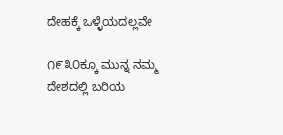ದೇಹಕ್ಕೆ ಒಳ್ಳೆಯದಲ್ಲವೇ

೧೯೩೦ಕ್ಕೂ ಮುನ್ನ ನಮ್ಮ ದೇಶದಲ್ಲಿ ಬರಿಯ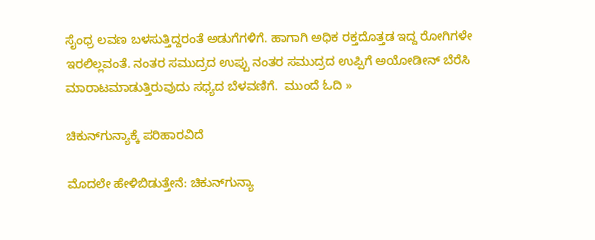ಸೈಂಧ್ರ ಲವಣ ಬಳಸುತ್ತಿದ್ದರಂತೆ ಅಡುಗೆಗಳಿಗೆ. ಹಾಗಾಗಿ ಅಧಿಕ ರಕ್ತದೊತ್ತಡ ಇದ್ದ ರೋಗಿಗಳೇ ಇರಲಿಲ್ಲವಂತೆ. ನಂತರ ಸಮುದ್ರದ ಉಪ್ಪು ನಂತರ ಸಮುದ್ರದ ಉಪ್ಪಿಗೆ ಅಯೋಡೀನ್ ಬೆರೆಸಿ ಮಾರಾಟಮಾಡುತ್ತಿರುವುದು ಸಧ್ಯದ ಬೆಳವಣಿಗೆ.  ಮುಂದೆ ಓದಿ »

ಚಿಕುನ್‌ಗುನ್ಯಾಕ್ಕೆ ಪರಿಹಾರವಿದೆ

ಮೊದಲೇ ಹೇಳಿಬಿಡುತ್ತೇನೆ: ಚಿಕುನ್‌ಗುನ್ಯಾ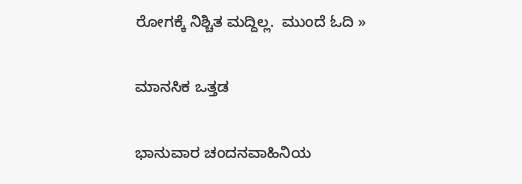ರೋಗಕ್ಕೆ ನಿಶ್ಚಿತ ಮದ್ದಿಲ್ಲ.  ಮುಂದೆ ಓದಿ »

ಮಾನಸಿಕ ಒತ್ತಡ

ಭಾನುವಾರ ಚಂದನವಾಹಿನಿಯ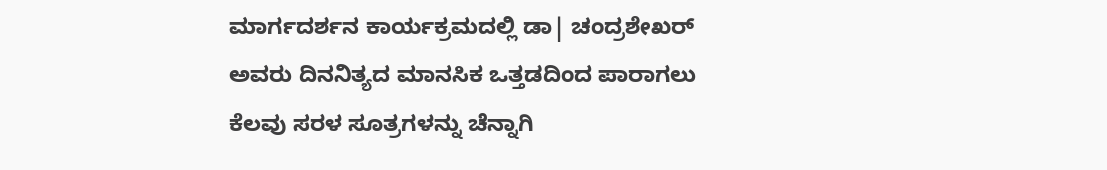ಮಾರ್ಗದರ್ಶನ ಕಾರ್ಯಕ್ರಮದಲ್ಲಿ ಡಾ| ಚಂದ್ರಶೇಖರ್ ಅವರು ದಿನನಿತ್ಯದ ಮಾನಸಿಕ ಒತ್ತಡದಿಂದ ಪಾರಾಗಲು ಕೆಲವು ಸರಳ ಸೂತ್ರಗಳನ್ನು ಚೆನ್ನಾಗಿ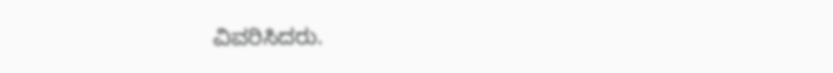ವಿವರಿಸಿದರು.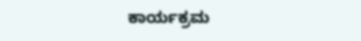ಕಾರ್ಯಕ್ರಮ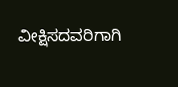ವೀಕ್ಷಿಸದವರಿಗಾಗಿ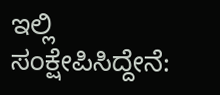ಇಲ್ಲಿ ಸಂಕ್ಷೇಪಿಸಿದ್ದೇನೆ: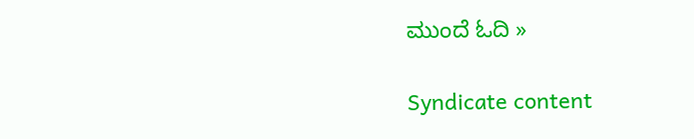ಮುಂದೆ ಓದಿ »

Syndicate content